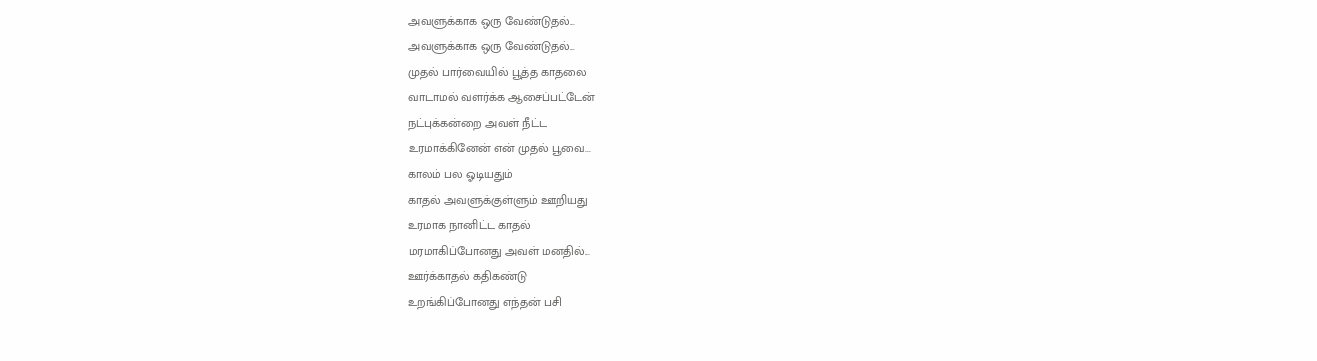அவளுக்காக ஒரு வேண்டுதல்...
அவளுக்காக ஒரு வேண்டுதல்...
முதல் பார்வையில் பூத்த காதலை
வாடாமல் வளர்க்க ஆசைப்பட்டேன்
நட்புக்கன்றை அவள் நீட்ட
உரமாக்கினேன் என் முதல் பூவை...
காலம் பல ஓடியதும்
காதல் அவளுக்குள்ளும் ஊறியது
உரமாக நானிட்ட காதல்
மரமாகிப்போனது அவள் மனதில்...
ஊர்க்காதல் கதிகண்டு
உறங்கிப்போனது எந்தன் பசி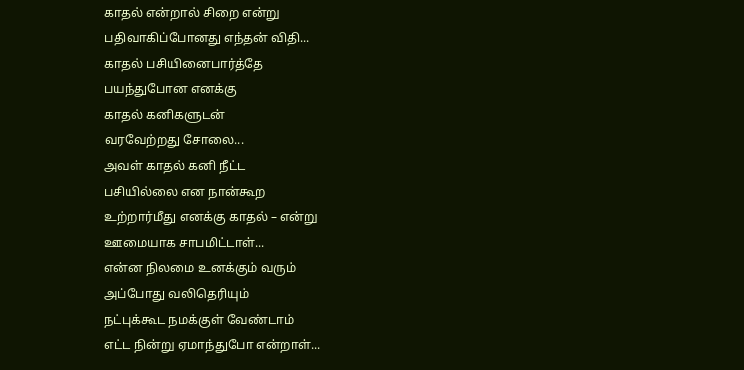காதல் என்றால் சிறை என்று
பதிவாகிப்போனது எந்தன் விதி...
காதல் பசியினைபார்த்தே
பயந்துபோன எனக்கு
காதல் கனிகளுடன்
வரவேற்றது சோலை...
அவள் காதல் கனி நீட்ட
பசியில்லை என நான்கூற
உற்றார்மீது எனக்கு காதல் – என்று
ஊமையாக சாபமிட்டாள்...
என்ன நிலமை உனக்கும் வரும்
அப்போது வலிதெரியும்
நட்புக்கூட நமக்குள் வேண்டாம்
எட்ட நின்று ஏமாந்துபோ என்றாள்...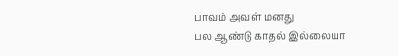பாவம் அவள் மனது
பல ஆண்டு காதல் இல்லையா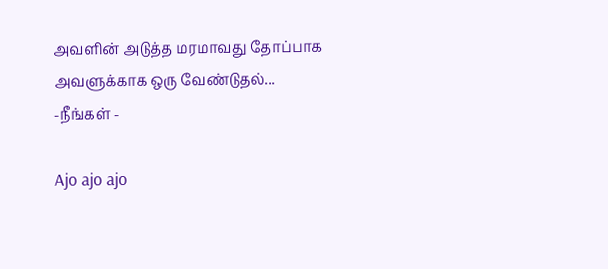அவளின் அடுத்த மரமாவது தோப்பாக
அவளுக்காக ஒரு வேண்டுதல்...
-நீங்கள் -

Ajo ajo ajo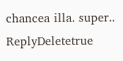chancea illa. super..
ReplyDeletetrue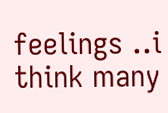feelings ..i think many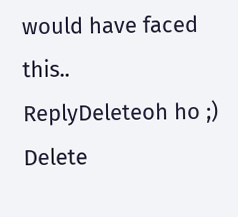would have faced this..
ReplyDeleteoh ho ;)
Delete